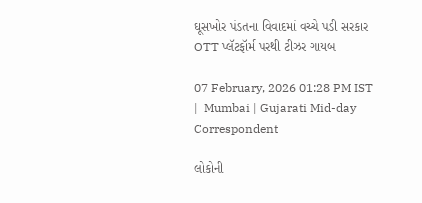ઘૂસખોર પંડતના વિવાદમાં વચ્ચે પડી સરકાર OTT પ્લૅટફૉર્મ પરથી ટીઝર ગાયબ

07 February, 2026 01:28 PM IST  |  Mumbai | Gujarati Mid-day Correspondent

લોકોની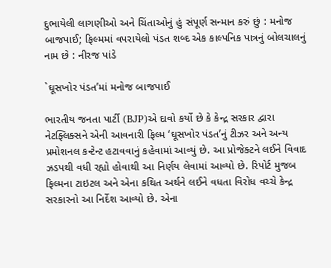દુભાયેલી લાગણીઓ અને ચિંતાઓનું હું સંપૂર્ણ સન્માન કરું છું : મનોજ બાજપાઈ; ફિલ્મમાં વપરાયેલો પંડત શબ્દ એક કાલ્પનિક પાત્રનું બોલચાલનું નામ છે : નીરજ પાંડે

`ઘૂસખોર પંડત’માં મનોજ બાજપાઈ

ભારતીય જનતા પાર્ટી (BJP)એ દાવો કર્યો છે કે કેન્દ્ર સરકાર દ્વારા નેટફ્લિક્સને એની આવનારી ફિલ્મ ‘ઘૂસખોર પંડત’નું ટીઝર અને અન્ય પ્રમોશનલ કન્ટેન્ટ હટાવવાનું કહેવામાં આવ્યું છે. આ પ્રોજેક્ટને લઈને વિવાદ ઝડપથી વધી રહ્યો હોવાથી આ નિર્ણય લેવામાં આવ્યો છે. રિપોર્ટ મુજબ ફિલ્મના ટાઇટલ અને એના કથિત અર્થને લઈને વધતા વિરોધ વચ્ચે કેન્દ્ર સરકારનો આ નિર્દેશ આવ્યો છે. એના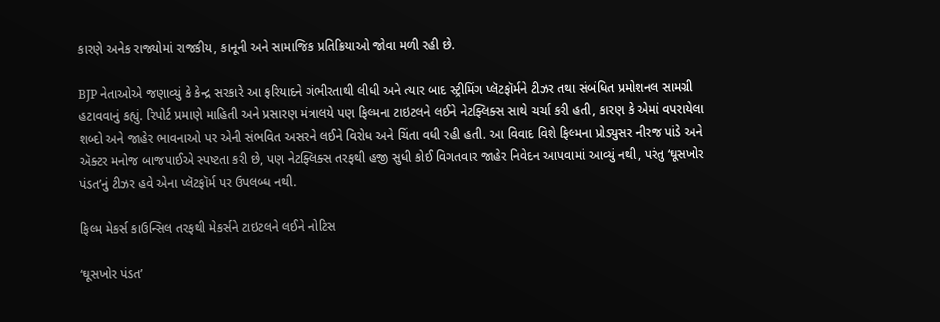કારણે અનેક રાજ્યોમાં રાજકીય, કાનૂની અને સામાજિક પ્રતિક્રિયાઓ જોવા મળી રહી છે.

BJP નેતાઓએ જણાવ્યું કે કેન્દ્ર સરકારે આ ફરિયાદને ગંભીરતાથી લીધી અને ત્યાર બાદ સ્ટ્રીમિંગ પ્લૅટફૉર્મને ટીઝર તથા સંબંધિત પ્રમોશનલ સામગ્રી હટાવવાનું કહ્યું. રિપોર્ટ પ્રમાણે માહિતી અને પ્રસારણ મંત્રાલયે પણ ફિલ્મના ટાઇટલને લઈને નેટફ્લિક્સ સાથે ચર્ચા કરી હતી, કારણ કે એમાં વપરાયેલા શબ્દો અને જાહેર ભાવનાઓ પર એની સંભવિત અસરને લઈને વિરોધ અને ચિંતા વધી રહી હતી. આ વિવાદ વિશે ફિલ્મના પ્રોડ્યુસર નીરજ પાંડે અને ઍક્ટર મનોજ બાજપાઈએ સ્પષ્ટતા કરી છે, પણ નેટફ્લિક્સ તરફથી હજી સુધી કોઈ વિગતવાર જાહેર નિવેદન આપવામાં આવ્યું નથી, પરંતુ ‘ઘૂસખોર પંડત’નું ટીઝર હવે એના પ્લૅટફૉર્મ પર ઉપલબ્ધ નથી.

ફિલ્મ મેકર્સ કાઉન્સિલ તરફથી મેકર્સને ટાઇટલને લઈને નોટિસ

‘ઘૂસખોર પંડત’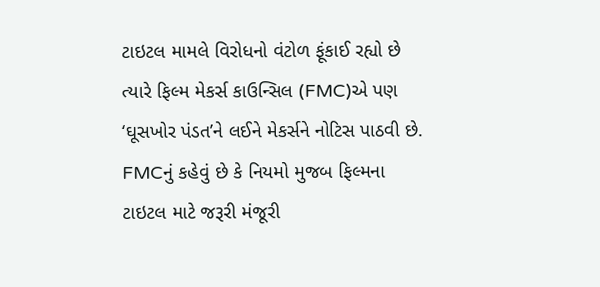ટાઇટલ મામલે વિરોધનો વંટોળ ફૂંકાઈ રહ્યો છે ત્યારે ફિલ્મ મેકર્સ કાઉન્સિલ (FMC)એ પણ ‘ઘૂસખોર પંડત’ને લઈને મેકર્સને નોટિસ પાઠવી છે. FMCનું કહેવું છે કે નિયમો મુજબ ફિલ્મના ટાઇટલ માટે જરૂરી મંજૂરી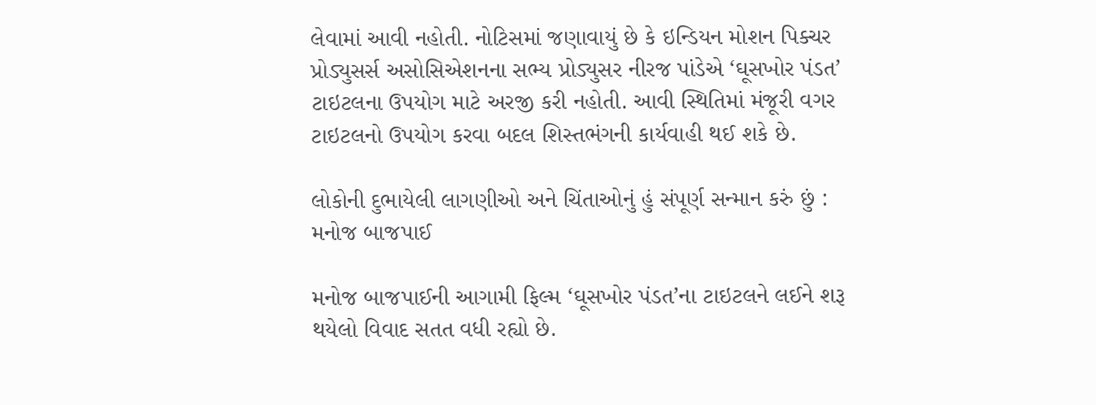લેવામાં આવી નહોતી. નોટિસમાં જણાવાયું છે કે ઇન્ડિયન મોશન પિક્ચર પ્રોડ્યુસર્સ અસોસિએશનના સભ્ય પ્રોડ્યુસર નીરજ પાંડેએ ‘ઘૂસખોર પંડત’ ટાઇટલના ઉપયોગ માટે અરજી કરી નહોતી. આવી સ્થિતિમાં મંજૂરી વગર ટાઇટલનો ઉપયોગ કરવા બદલ શિસ્તભંગની કાર્યવાહી થઈ શકે છે.

લોકોની દુભાયેલી લાગણીઓ અને ચિંતાઓનું હું સંપૂર્ણ સન્માન કરું છું : મનોજ બાજપાઈ

મનોજ બાજપાઈની આગામી ફિલ્મ ‘ઘૂસખોર પંડત’ના ટાઇટલને લઈને શરૂ થયેલો વિવાદ સતત વધી રહ્યો છે.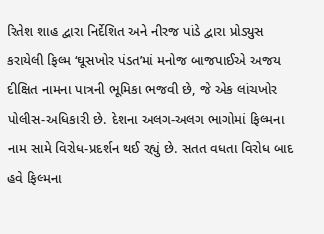રિતેશ શાહ દ્વારા નિર્દેશિત અને નીરજ પાંડે દ્વારા પ્રોડ્યુસ કરાયેલી ફિલ્મ ‘ઘૂસખોર પંડત’માં મનોજ બાજપાઈએ અજય દીક્ષિત નામના પાત્રની ભૂમિકા ભજવી છે, જે એક લાંચખોર પોલીસ-અધિકારી છે. દેશના અલગ-અલગ ભાગોમાં ફિલ્મના નામ સામે વિરોધ-પ્રદર્શન થઈ રહ્યું છે. સતત વધતા વિરોધ બાદ હવે ફિલ્મના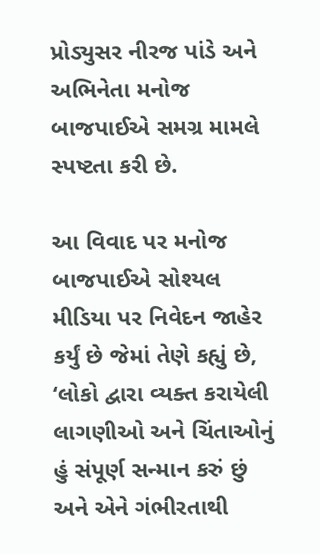પ્રોડ્યુસર નીરજ પાંડે અને અભિનેતા મનોજ બાજપાઈએ સમગ્ર મામલે સ્પષ્ટતા કરી છે.

આ વિવાદ પર મનોજ બાજપાઈએ સોશ્યલ મીડિયા પર નિવેદન જાહેર કર્યું છે જેમાં તેણે કહ્યું છે, ‘લોકો દ્વારા વ્યક્ત કરાયેલી લાગણીઓ અને ચિંતાઓનું હું સંપૂર્ણ સન્માન કરું છું અને એને ગંભીરતાથી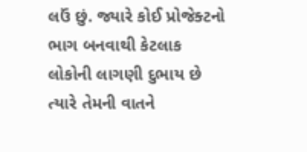લઉં છું. જ્યારે કોઈ પ્રોજેક્ટનો ભાગ બનવાથી કેટલાક લોકોની લાગણી દુભાય છે ત્યારે તેમની વાતને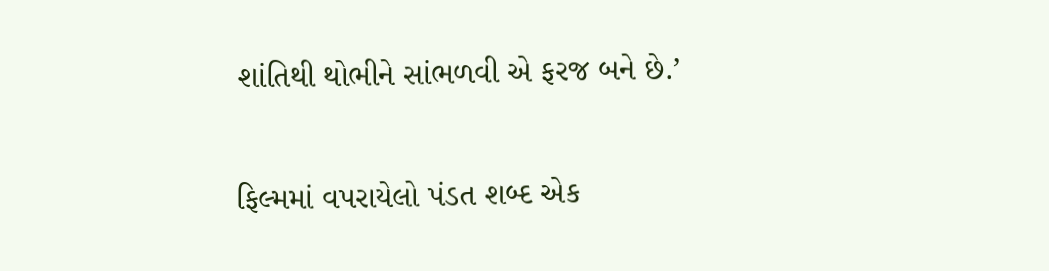શાંતિથી થોભીને સાંભળવી એ ફરજ બને છે.’

ફિલ્મમાં વપરાયેલો પંડત શબ્દ એક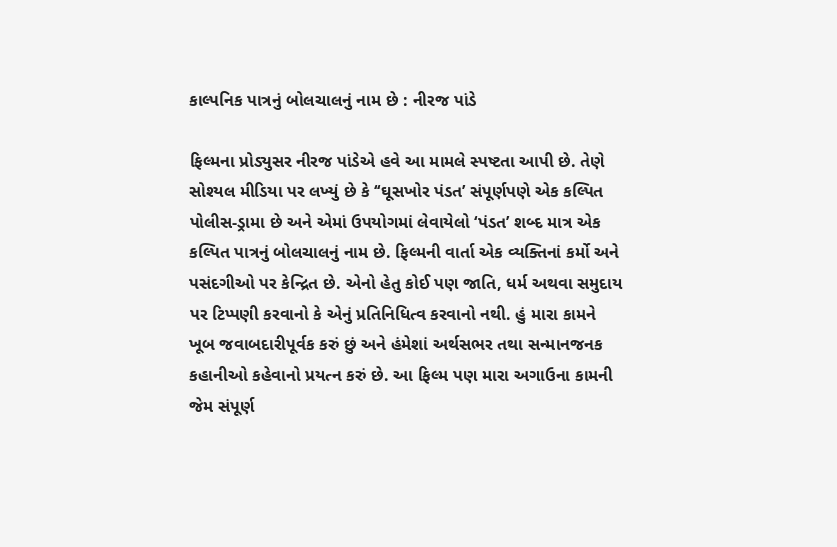કાલ્પનિક પાત્રનું બોલચાલનું નામ છે : નીરજ પાંડે

ફિલ્મના પ્રોડ્યુસર નીરજ પાંડેએ હવે આ મામલે સ્પષ્ટતા આપી છે. તેણે સોશ્યલ મીડિયા પર લખ્યું છે કે ‘‘ઘૂસખોર પંડત’ સંપૂર્ણપણે એક કલ્પિત પોલીસ-ડ્રામા છે અને એમાં ઉપયોગમાં લેવાયેલો ‘પંડત’ શબ્દ માત્ર એક કલ્પિત પાત્રનું બોલચાલનું નામ છે. ફિલ્મની વાર્તા એક વ્યક્તિનાં કર્મો અને પસંદગીઓ પર કેન્દ્રિત છે. એનો હેતુ કોઈ પણ જાતિ, ધર્મ અથવા સમુદાય પર ટિપ્પણી કરવાનો કે એનું પ્રતિનિધિત્વ કરવાનો નથી. હું મારા કામને ખૂબ જવાબદારીપૂર્વક કરું છું અને હંમેશાં અર્થસભર તથા સન્માનજનક કહાનીઓ કહેવાનો પ્રયત્ન કરું છે. આ ફિલ્મ પણ મારા અગાઉના કામની જેમ સંપૂર્ણ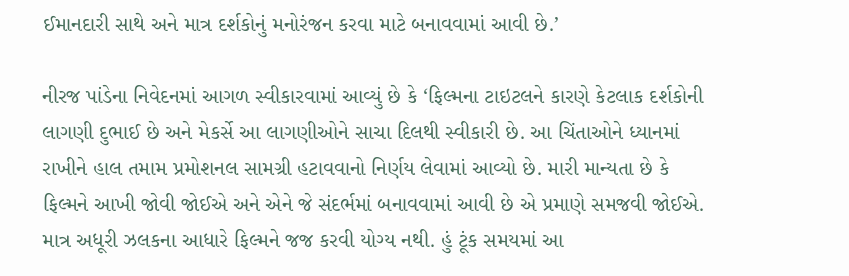ઈમાનદારી સાથે અને માત્ર દર્શકોનું મનોરંજન કરવા માટે બનાવવામાં આવી છે.’

નીરજ પાંડેના નિવેદનમાં આગળ સ્વીકારવામાં આવ્યું છે કે ‘ફિલ્મના ટાઇટલને કારણે કેટલાક દર્શકોની લાગણી દુભાઈ છે અને મેકર્સે આ લાગણીઓને સાચા દિલથી સ્વીકારી છે. આ ચિંતાઓને ધ્યાનમાં રાખીને હાલ તમામ પ્રમોશનલ સામગ્રી હટાવવાનો નિર્ણય લેવામાં આવ્યો છે. મારી માન્યતા છે કે ફિલ્મને આખી જોવી જોઈએ અને એને જે સંદર્ભમાં બનાવવામાં આવી છે એ પ્રમાણે સમજવી જોઈએ. માત્ર અધૂરી ઝલકના આધારે ફિલ્મને જજ કરવી યોગ્ય નથી. હું ટૂંક સમયમાં આ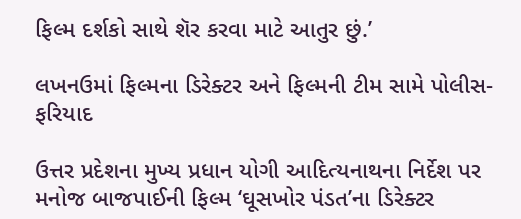ફિલ્મ દર્શકો સાથે શૅર કરવા માટે આતુર છું.’

લખનઉમાં ફિલ્મના ડિરેક્ટર અને ફિલ્મની ટીમ સામે પોલીસ-ફરિયાદ

ઉત્તર પ્રદેશના મુખ્ય પ્રધાન યોગી આદિત્યનાથના નિર્દેશ પર મનોજ બાજપાઈની ફિલ્મ ‘ઘૂસખોર પંડત’ના ડિરેક્ટર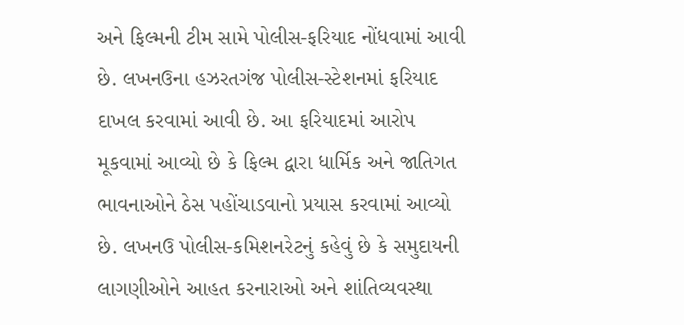અને ફિલ્મની ટીમ સામે પોલીસ-ફરિયાદ નોંધવામાં આવી છે. લખનઉના હઝરતગંજ પોલીસ-સ્ટેશનમાં ફરિયાદ દાખલ કરવામાં આવી છે. આ ફરિયાદમાં આરોપ મૂકવામાં આવ્યો છે કે ફિલ્મ દ્વારા ધાર્મિક અને જાતિગત ભાવનાઓને ઠેસ પહોંચાડવાનો પ્રયાસ કરવામાં આવ્યો છે. લખનઉ પોલીસ-કમિશનરેટનું કહેવું છે કે સમુદાયની લાગણીઓને આહત કરનારાઓ અને શાંતિવ્યવસ્થા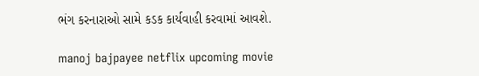ભંગ કરનારાઓ સામે કડક કાર્યવાહી કરવામાં આવશે.

manoj bajpayee netflix upcoming movie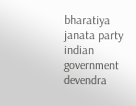bharatiya janata party indian government devendra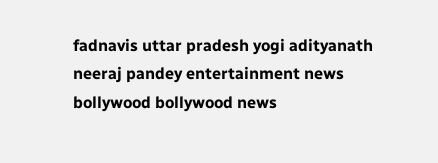fadnavis uttar pradesh yogi adityanath neeraj pandey entertainment news bollywood bollywood news